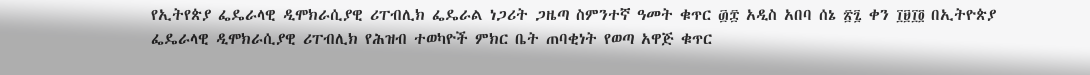የኢትየጵያ ፌዴራላዊ ዲሞክራሲያዊ ሪፐብሊክ ፌዴራል ነጋሪት ጋዜጣ ስምንተኛ ዓመት ቁጥር ፴፰ አዲስ አበባ ሰኔ ፳፯ ቀን ፲፱፲፬ በኢትዮጵያ ፌዴራላዊ ዲሞክራሲያዊ ሪፐብሊክ የሕዝብ ተወካዮች ምክር ቤት ጠባቂነት የወጣ አዋጅ ቁጥር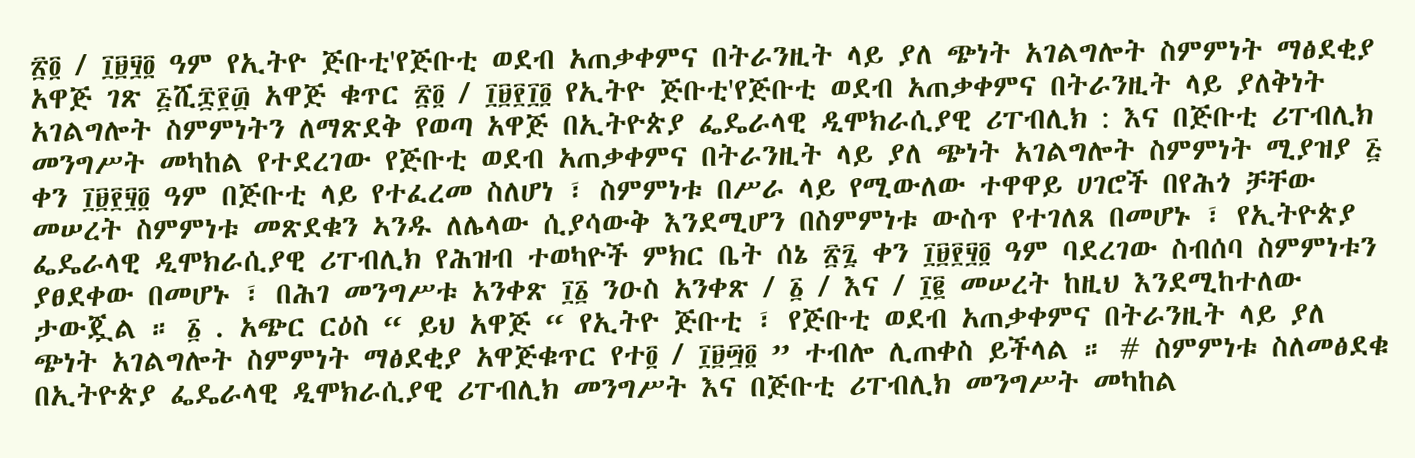፳፬ / ፲፱፶፬ ዓም የኢትዮ ጅቡቲ'የጅቡቲ ወደብ አጠቃቀምና በትራንዚት ላይ ያለ ጭነት አገልግሎት ስምምነት ማፅደቂያ አዋጅ ገጽ ፭ሺ፰፻፴ አዋጅ ቁጥር ፳፬ / ፲፱፻፲፬ የኢትዮ ጅቡቲ'የጅቡቲ ወደብ አጠቃቀምና በትራንዚት ላይ ያለቅነት አገልግሎት ስምምነትን ለማጽደቅ የወጣ አዋጅ በኢትዮጵያ ፌዴራላዊ ዲሞክራሲያዊ ሪፐብሊክ : እና በጅቡቲ ሪፐብሊክ መንግሥት መካከል የተደረገው የጅቡቲ ወደብ አጠቃቀምና በትራንዚት ላይ ያለ ጭነት አገልግሎት ስምምነት ሚያዝያ ፭ ቀን ፲፱፻፶፬ ዓም በጅቡቲ ላይ የተፈረመ ስለሆነ ፣ ስምምነቱ በሥራ ላይ የሚውለው ተዋዋይ ሀገሮች በየሕጎ ቻቸው መሠረት ስምምነቱ መጽደቁን ኣንዱ ለሌላው ሲያሳውቅ እንደሚሆን በስምምነቱ ውስጥ የተገለጸ በመሆኑ ፣ የኢትዮጵያ ፌዴራላዊ ዲሞክራሲያዊ ሪፐብሊክ የሕዝብ ተወካዮች ምክር ቤት ሰኔ ፳፯ ቀን ፲፱፻፶፬ ዓም ባደረገው ስብሰባ ስምምነቱን ያፀደቀው በመሆኑ ፣ በሕገ መንግሥቱ አንቀጽ ፲፩ ንዑስ አንቀጽ / ፩ / እና / ፲፪ መሠረት ከዚህ እንደሚከተለው ታውጇል ። ፩ . አጭር ርዕስ “ ይህ አዋጅ “ የኢትዮ ጅቡቲ ፣ የጅቡቲ ወደብ አጠቃቀምና በትራንዚት ላይ ያለ ጭነት አገልግሎት ስምምነት ማፅደቂያ አዋጅቁጥር የተ፬ / ፲፱፵፬ ” ተብሎ ሊጠቀስ ይችላል ። # ስምምነቱ ስለመፅደቁ በኢትዮጵያ ፌዴራላዊ ዲሞክራሲያዊ ሪፐብሊክ መንግሥት እና በጅቡቲ ሪፐብሊክ መንግሥት መካከል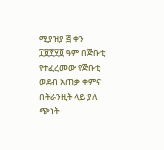ሚያዝያ ፭ ቀን ፲፱፻፶፬ ዓም በጅቡቲ የተፈረመው የጅቡቲ ወደብ አጠቃ ቀምና በትራንዚት ላይ ያለ ጭነት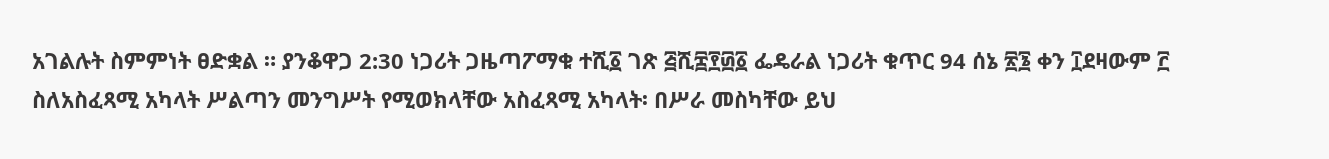አገልሉት ስምምነት ፀድቋል ። ያንቆዋጋ 2:30 ነጋሪት ጋዜጣፖማቁ ተሺ፩ ገጽ ፭ሺ፰፻፴፩ ፌዴራል ነጋሪት ቁጥር 94 ሰኔ ፳፮ ቀን ፲ደዛውም ፫ ስለአስፈጻሚ አካላት ሥልጣን መንግሥት የሚወክላቸው አስፈጻሚ አካላት፡ በሥራ መስካቸው ይህ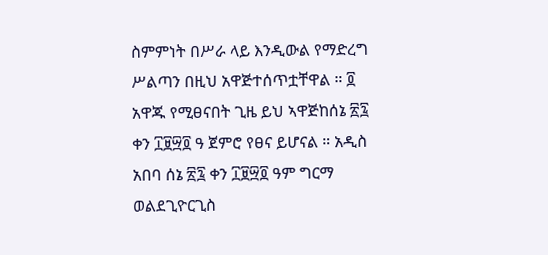ስምምነት በሥራ ላይ እንዲውል የማድረግ ሥልጣን በዚህ አዋጅተሰጥቷቸዋል ። ፬ አዋጁ የሚፀናበት ጊዜ ይህ ኣዋጅከሰኔ ፳፯ ቀን ፲፱፵፬ ዓ ጀምሮ የፀና ይሆናል ። አዲስ አበባ ሰኔ ፳፯ ቀን ፲፱፵፬ ዓም ግርማ ወልደጊዮርጊስ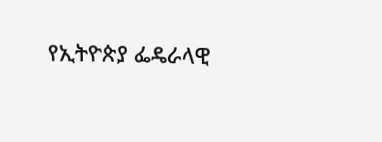የኢትዮጵያ ፌዴራላዊ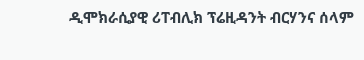ዲሞክራሲያዊ ሪፐብሊክ ፕሬዚዳንት ብርሃንና ሰላም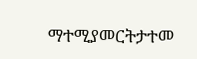ማተሚያመርትታተመ